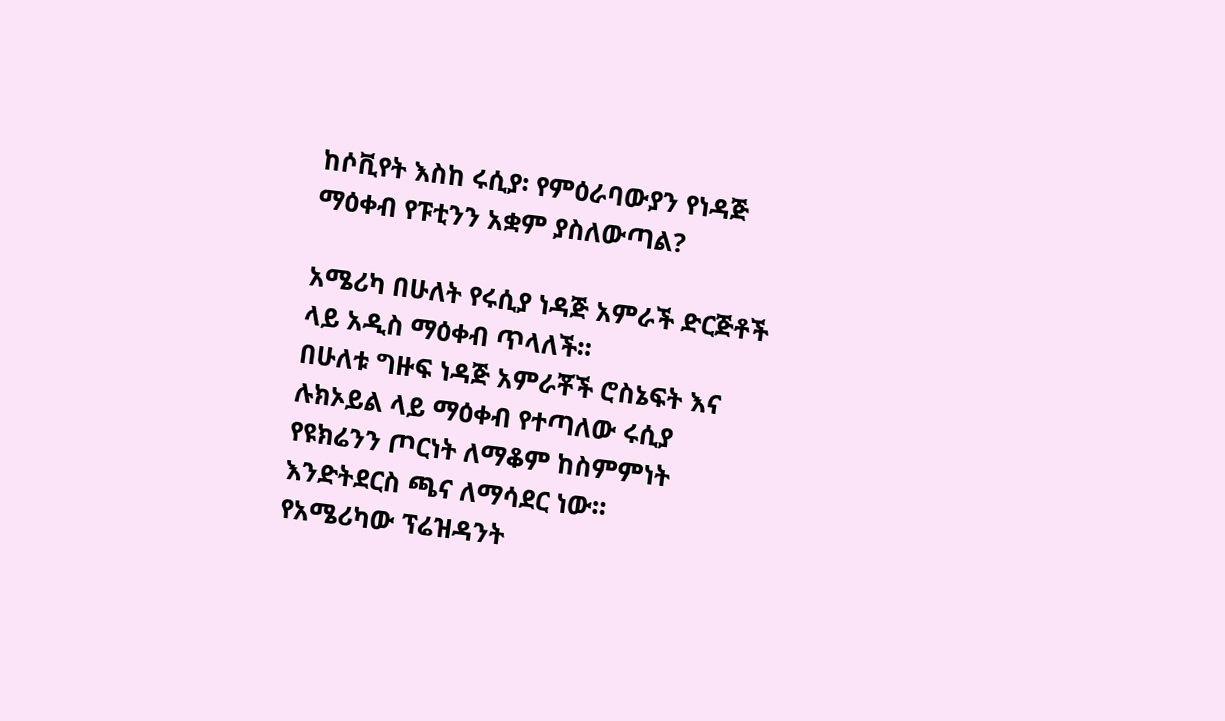ከሶቪየት እስከ ሩሲያ፡ የምዕራባውያን የነዳጅ ማዕቀብ የፑቲንን አቋም ያስለውጣል?

አሜሪካ በሁለት የሩሲያ ነዳጅ አምራች ድርጅቶች ላይ አዲስ ማዕቀብ ጥላለች።
በሁለቱ ግዙፍ ነዳጅ አምራቾች ሮስኔፍት እና ሉክኦይል ላይ ማዕቀብ የተጣለው ሩሲያ የዩክሬንን ጦርነት ለማቆም ከስምምነት እንድትደርስ ጫና ለማሳደር ነው።
የአሜሪካው ፕሬዝዳንት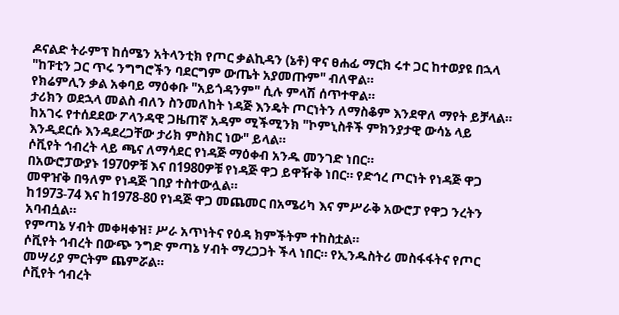ዶናልድ ትራምፕ ከሰሜን አትላንቲክ የጦር ቃልኪዳን (ኔቶ) ዋና ፀሐፊ ማርክ ሩተ ጋር ከተወያዩ በኋላ "ከፑቲን ጋር ጥሩ ንግግሮችን ባደርግም ውጤት አያመጡም" ብለዋል።
የክሬምሊን ቃል አቀባይ ማዕቀቡ "አይጎዳንም" ሲሉ ምላሽ ሰጥተዋል።
ታሪክን ወደኋላ መልስ ብለን ስንመለከት ነዳጅ እንዴት ጦርነትን ለማስቆም እንደዋለ ማየት ይቻላል።
ከአገሩ የተሰደደው ፖላንዳዊ ጋዜጠኛ አዳም ሚችሚንክ "ኮምኒስቶች ምክንያታዊ ውሳኔ ላይ እንዲደርሱ እንዳደረጋቸው ታሪክ ምስክር ነው" ይላል።
ሶቪየት ኅብረት ላይ ጫና ለማሳደር የነዳጅ ማዕቀብ አንዱ መንገድ ነበር።
በአውሮፓውያኑ 1970ዎቹ እና በ1980ዎቹ የነዳጅ ዋጋ ይዋዥቅ ነበር። የድኅረ ጦርነት የነዳጅ ዋጋ መዋዠቅ በዓለም የነዳጅ ገበያ ተስተውሏል።
ከ1973-74 እና ከ1978-80 የነዳጅ ዋጋ መጨመር በአሜሪካ እና ምሥራቅ አውሮፓ የዋጋ ንረትን አባብሷል።
የምጣኔ ሃብት መቀዛቀዝ፣ ሥራ አጥነትና የዕዳ ክምችትም ተከስቷል።
ሶቪየት ኅብረት በውጭ ንግድ ምጣኔ ሃብት ማረጋጋት ችላ ነበር። የኢንዱስትሪ መስፋፋትና የጦር መሣሪያ ምርትም ጨምሯል።
ሶቪየት ኅብረት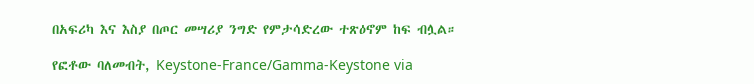በአፍሪካ እና እስያ በጦር መሣሪያ ንግድ የምታሳድረው ተጽዕኖም ከፍ ብሏል።

የፎቶው ባለመብት, Keystone-France/Gamma-Keystone via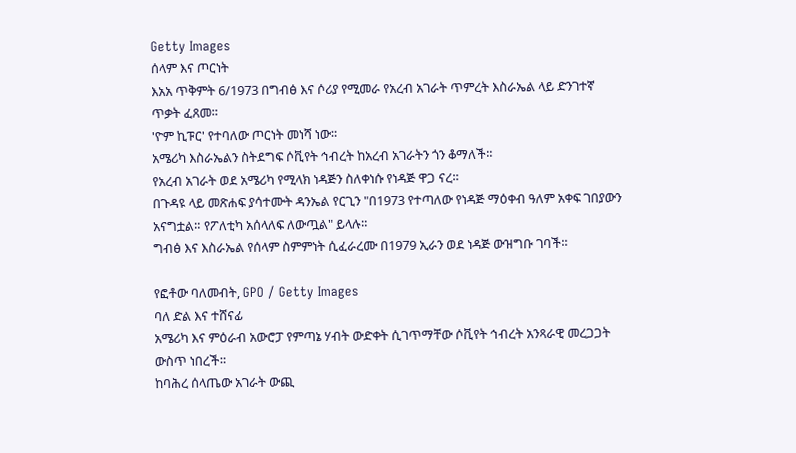Getty Images
ሰላም እና ጦርነት
እአአ ጥቅምት 6/1973 በግብፅ እና ሶሪያ የሚመራ የአረብ አገራት ጥምረት እስራኤል ላይ ድንገተኛ ጥቃት ፈጸመ።
'ዮም ኪፑር' የተባለው ጦርነት መነሻ ነው።
አሜሪካ እስራኤልን ስትደግፍ ሶቪየት ኅብረት ከአረብ አገራትን ጎን ቆማለች።
የአረብ አገራት ወደ አሜሪካ የሚላክ ነዳጅን ስለቀነሱ የነዳጅ ዋጋ ናረ።
በጉዳዩ ላይ መጽሐፍ ያሳተሙት ዳንኤል የርጊን "በ1973 የተጣለው የነዳጅ ማዕቀብ ዓለም አቀፍ ገበያውን አናግቷል። የፖለቲካ አሰላለፍ ለውጧል" ይላሉ።
ግብፅ እና እስራኤል የሰላም ስምምነት ሲፈራረሙ በ1979 ኢራን ወደ ነዳጅ ውዝግቡ ገባች።

የፎቶው ባለመብት, GPO / Getty Images
ባለ ድል እና ተሸናፊ
አሜሪካ እና ምዕራብ አውሮፓ የምጣኔ ሃብት ውድቀት ሲገጥማቸው ሶቪየት ኅብረት አንጻራዊ መረጋጋት ውስጥ ነበረች።
ከባሕረ ሰላጤው አገራት ውጪ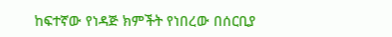ከፍተኛው የነዳጅ ክምችት የነበረው በሰርቢያ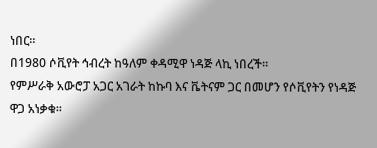ነበር።
በ1980 ሶቪየት ኅብረት ከዓለም ቀዳሚዋ ነዳጅ ላኪ ነበረች።
የምሥራቅ አውሮፓ አጋር አገራት ከኩባ እና ቬትናም ጋር በመሆን የሶቪየትን የነዳጅ ዋጋ አነቃቁ።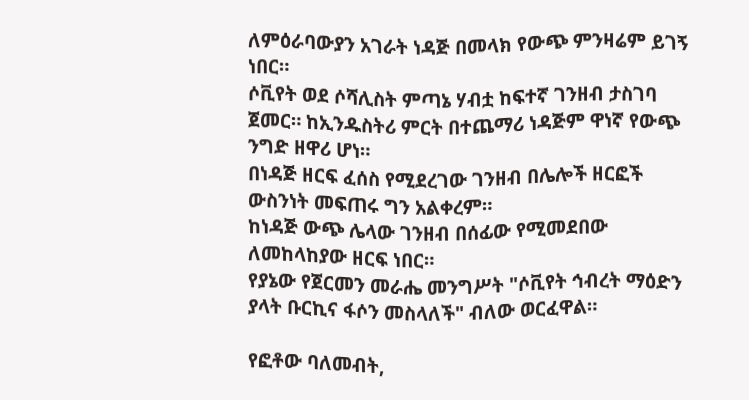ለምዕራባውያን አገራት ነዳጅ በመላክ የውጭ ምንዛሬም ይገኝ ነበር።
ሶቪየት ወደ ሶሻሊስት ምጣኔ ሃብቷ ከፍተኛ ገንዘብ ታስገባ ጀመር። ከኢንዱስትሪ ምርት በተጨማሪ ነዳጅም ዋነኛ የውጭ ንግድ ዘዋሪ ሆነ።
በነዳጅ ዘርፍ ፈሰስ የሚደረገው ገንዘብ በሌሎች ዘርፎች ውስንነት መፍጠሩ ግን አልቀረም።
ከነዳጅ ውጭ ሌላው ገንዘብ በሰፊው የሚመደበው ለመከላከያው ዘርፍ ነበር።
የያኔው የጀርመን መራሔ መንግሥት "ሶቪየት ኅብረት ማዕድን ያላት ቡርኪና ፋሶን መስላለች" ብለው ወርፈዋል።

የፎቶው ባለመብት,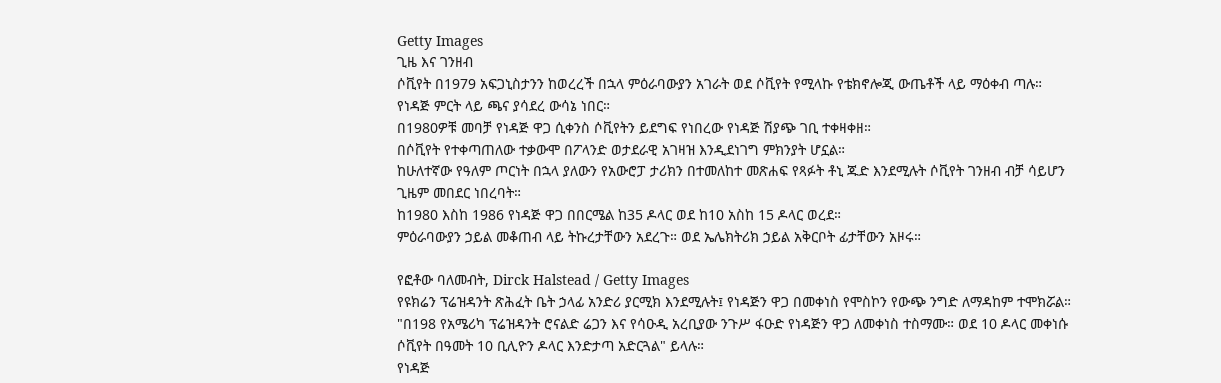Getty Images
ጊዜ እና ገንዘብ
ሶቪየት በ1979 አፍጋኒስታንን ከወረረች በኋላ ምዕራባውያን አገራት ወደ ሶቪየት የሚላኩ የቴክኖሎጂ ውጤቶች ላይ ማዕቀብ ጣሉ።
የነዳጅ ምርት ላይ ጫና ያሳደረ ውሳኔ ነበር።
በ1980ዎቹ መባቻ የነዳጅ ዋጋ ሲቀንስ ሶቪየትን ይደግፍ የነበረው የነዳጅ ሽያጭ ገቢ ተቀዛቀዘ።
በሶቪየት የተቀጣጠለው ተቃውሞ በፖላንድ ወታደራዊ አገዛዝ እንዲደነገግ ምክንያት ሆኗል።
ከሁለተኛው የዓለም ጦርነት በኋላ ያለውን የአውሮፓ ታሪክን በተመለከተ መጽሐፍ የጻፉት ቶኒ ጁድ እንደሚሉት ሶቪየት ገንዘብ ብቻ ሳይሆን ጊዜም መበደር ነበረባት።
ከ1980 እስከ 1986 የነዳጅ ዋጋ በበርሜል ከ35 ዶላር ወደ ከ10 አስከ 15 ዶላር ወረደ።
ምዕራባውያን ኃይል መቆጠብ ላይ ትኩረታቸውን አደረጉ። ወደ ኤሌክትሪክ ኃይል አቅርቦት ፊታቸውን አዞሩ።

የፎቶው ባለመብት, Dirck Halstead / Getty Images
የዩክሬን ፕሬዝዳንት ጽሕፈት ቤት ኃላፊ አንድሪ ያርሚክ እንደሚሉት፤ የነዳጅን ዋጋ በመቀነስ የሞስኮን የውጭ ንግድ ለማዳከም ተሞክሯል።
"በ198 የአሜሪካ ፕሬዝዳንት ሮናልድ ሬጋን እና የሳዑዲ አረቢያው ንጉሥ ፋዑድ የነዳጅን ዋጋ ለመቀነስ ተስማሙ። ወደ 10 ዶላር መቀነሱ ሶቪየት በዓመት 10 ቢሊዮን ዶላር እንድታጣ አድርጓል" ይላሉ።
የነዳጅ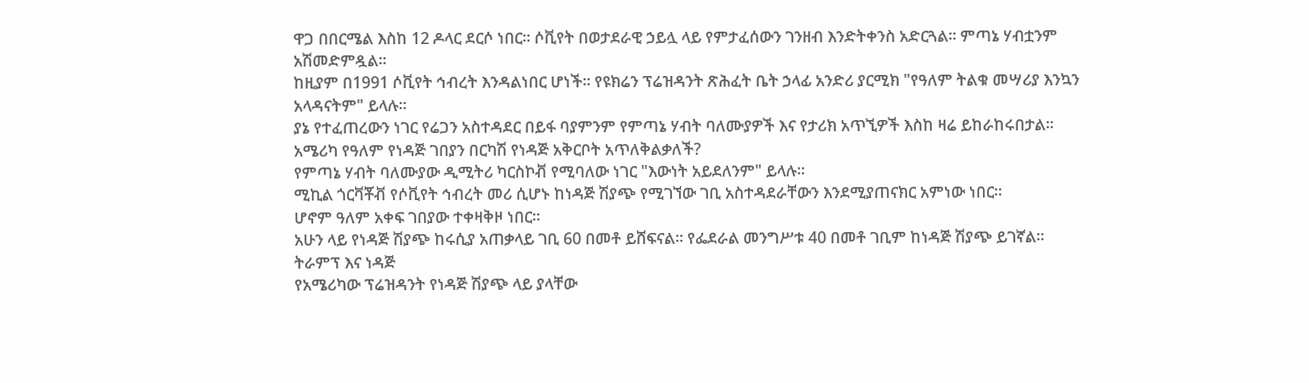ዋጋ በበርሜል እስከ 12 ዶላር ደርሶ ነበር። ሶቪየት በወታደራዊ ኃይሏ ላይ የምታፈሰውን ገንዘብ እንድትቀንስ አድርጓል። ምጣኔ ሃብቷንም አሽመድምዷል።
ከዚያም በ1991 ሶቪየት ኅብረት እንዳልነበር ሆነች። የዩክሬን ፕሬዝዳንት ጽሕፈት ቤት ኃላፊ አንድሪ ያርሚክ "የዓለም ትልቁ መሣሪያ እንኳን አላዳናትም" ይላሉ።
ያኔ የተፈጠረውን ነገር የሬጋን አስተዳደር በይፋ ባያምንም የምጣኔ ሃብት ባለሙያዎች እና የታሪክ አጥኚዎች እስከ ዛሬ ይከራከሩበታል።
አሜሪካ የዓለም የነዳጅ ገበያን በርካሽ የነዳጅ አቅርቦት አጥለቅልቃለች?
የምጣኔ ሃብት ባለሙያው ዲሚትሪ ካርስኮቭ የሚባለው ነገር "እውነት አይደለንም" ይላሉ።
ሚኪል ጎርቫቾቭ የሶቪየት ኅብረት መሪ ሲሆኑ ከነዳጅ ሽያጭ የሚገኘው ገቢ አስተዳደራቸውን እንደሚያጠናክር አምነው ነበር።
ሆኖም ዓለም አቀፍ ገበያው ተቀዛቅዞ ነበር።
አሁን ላይ የነዳጅ ሽያጭ ከሩሲያ አጠቃላይ ገቢ 60 በመቶ ይሸፍናል። የፌደራል መንግሥቱ 40 በመቶ ገቢም ከነዳጅ ሽያጭ ይገኛል።
ትራምፕ እና ነዳጅ
የአሜሪካው ፕሬዝዳንት የነዳጅ ሽያጭ ላይ ያላቸው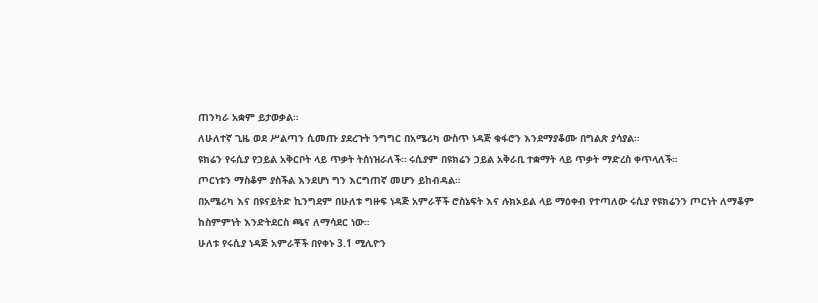ጠንካራ አቋም ይታወቃል።
ለሁለተኛ ጊዜ ወደ ሥልጣን ሲመጡ ያደረጉት ንግግር በአሜሪካ ውስጥ ነዳጅ ቁፋሮን እንደማያቆሙ በግልጽ ያሳያል።
ዩክሬን የሩሲያ የኃይል አቅርቦት ላይ ጥቃት ትሰነዝራለች። ሩሲያም በዩክሬን ኃይል አቅራቢ ተቋማት ላይ ጥቃት ማድረስ ቀጥላለች።
ጦርነቱን ማስቆም ያስችል እንደሆነ ግን እርግጠኛ መሆን ይከብዳል።
በአሜሪካ እና በዩናይትድ ኪንግደም በሁለቱ ግዙፍ ነዳጅ አምራቾች ሮስኔፍት እና ሉክኦይል ላይ ማዕቀብ የተጣለው ሩሲያ የዩክሬንን ጦርነት ለማቆም ከስምምነት እንድትደርስ ጫና ለማሳደር ነው።
ሁለቱ የሩሲያ ነዳጅ አምራቾች በየቀኑ 3.1 ሚሊዮን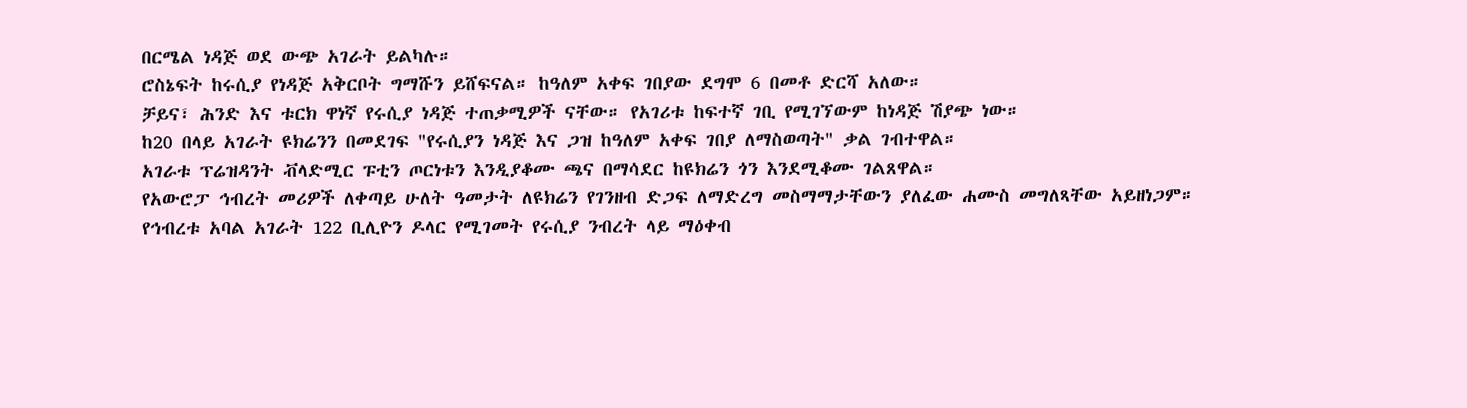በርሜል ነዳጅ ወደ ውጭ አገራት ይልካሉ።
ሮስኔፍት ከሩሲያ የነዳጅ አቅርቦት ግማሹን ይሸፍናል። ከዓለም አቀፍ ገበያው ደግሞ 6 በመቶ ድርሻ አለው።
ቻይና፣ ሕንድ እና ቱርክ ዋነኛ የሩሲያ ነዳጅ ተጠቃሚዎች ናቸው። የአገሪቱ ከፍተኛ ገቢ የሚገኘውም ከነዳጅ ሽያጭ ነው።
ከ20 በላይ አገራት ዩክሬንን በመደገፍ "የሩሲያን ነዳጅ እና ጋዝ ከዓለም አቀፍ ገበያ ለማስወጣት" ቃል ገብተዋል።
አገራቱ ፕሬዝዳንት ቭላድሚር ፑቲን ጦርነቱን እንዲያቆሙ ጫና በማሳደር ከዩክሬን ጎን እንደሚቆሙ ገልጸዋል።
የአውሮፓ ኅብረት መሪዎች ለቀጣይ ሁለት ዓመታት ለዩክሬን የገንዘብ ድጋፍ ለማድረግ መስማማታቸውን ያለፈው ሐሙስ መግለጻቸው አይዘነጋም።
የኅብረቱ አባል አገራት 122 ቢሊዮን ዶላር የሚገመት የሩሲያ ንብረት ላይ ማዕቀብ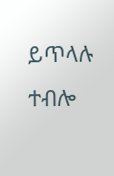ይጥላሉ ተብሎ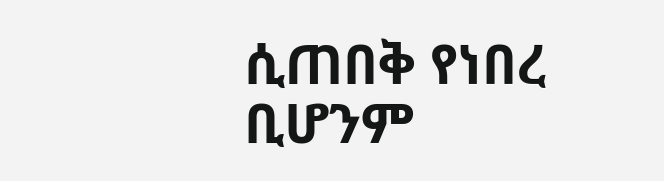ሲጠበቅ የነበረ ቢሆንም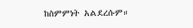ከስምምነት አልደረሱም።